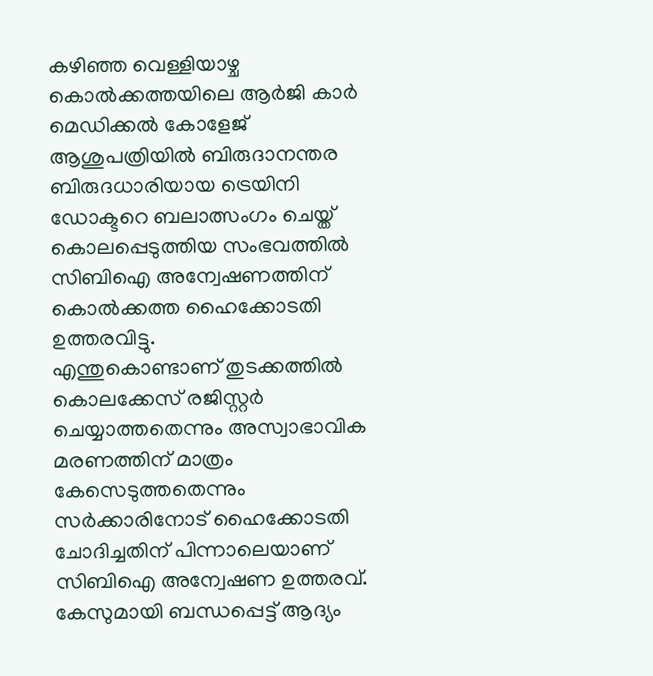കഴിഞ്ഞ വെള്ളിയാഴ്ച കൊൽക്കത്തയിലെ ആർജി കാർ മെഡിക്കൽ കോളേജ് ആശുപത്രിയിൽ ബിരുദാനന്തര ബിരുദധാരിയായ ട്രെയിനി ഡോക്ടറെ ബലാത്സംഗം ചെയ്ത് കൊലപ്പെടുത്തിയ സംഭവത്തിൽ സിബിഐ അന്വേഷണത്തിന് കൊൽക്കത്ത ഹൈക്കോടതി ഉത്തരവിട്ടു.
എന്തുകൊണ്ടാണ് തുടക്കത്തിൽ കൊലക്കേസ് രജിസ്റ്റർ ചെയ്യാത്തതെന്നും അസ്വാഭാവിക മരണത്തിന് മാത്രം കേസെടുത്തതെന്നും സർക്കാരിനോട് ഹൈക്കോടതി ചോദിച്ചതിന് പിന്നാലെയാണ് സിബിഐ അന്വേഷണ ഉത്തരവ്.
കേസുമായി ബന്ധപ്പെട്ട് ആദ്യം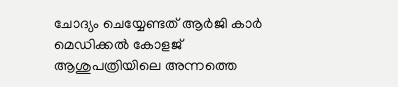ചോദ്യം ചെയ്യേണ്ടത് ആർജി കാർ മെഡിക്കൽ കോളജ് ആശുപത്രിയിലെ അന്നത്തെ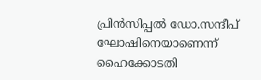പ്രിൻസിപ്പൽ ഡോ.സന്ദീപ് ഘോഷിനെയാണെന്ന് ഹൈക്കോടതി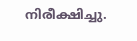നിരീക്ഷിച്ചു.